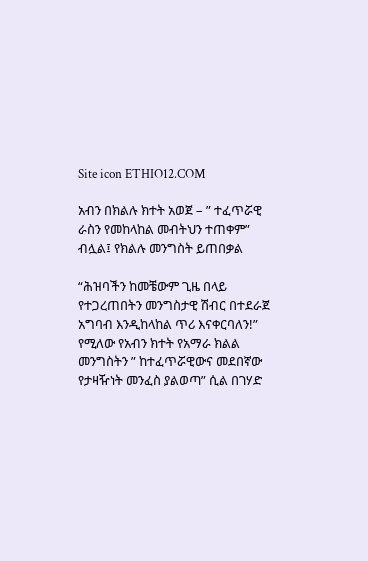Site icon ETHIO12.COM

አብን በክልሉ ክተት አወጀ – ” ተፈጥሯዊ ራስን የመከላከል መብትህን ተጠቀም” ብሏል፤ የክልሉ መንግስት ይጠበቃል

“ሕዝባችን ከመቼውም ጊዜ በላይ የተጋረጠበትን መንግስታዊ ሽብር በተደራጀ አግባብ እንዲከላከል ጥሪ እናቀርባለን!” የሚለው የአብን ክተት የአማራ ክልል መንግስትን ” ከተፈጥሯዊውና መደበኛው የታዛዥነት መንፈስ ያልወጣ” ሲል በገሃድ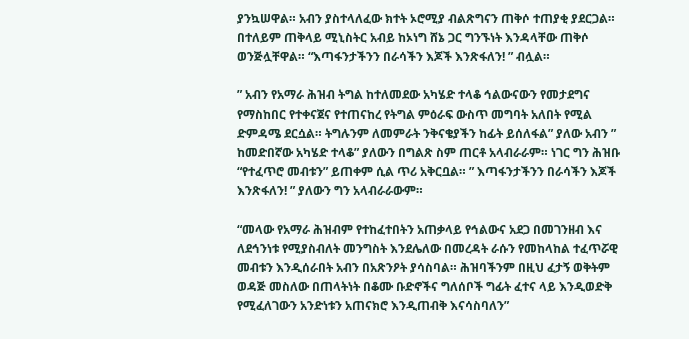ያንኳሠዋል። አብን ያስተላለፈው ክተት ኦሮሚያ ብልጽግናን ጠቅሶ ተጠያቂ ያደርጋል። በተለይም ጠቅላይ ሚኒስትር አብይ ከኦነግ ሸኔ ጋር ግንኙነት እንዳላቸው ጠቅሶ ወንጅሏቸዋል። “እጣፋንታችንን በራሳችን እጆች እንጽፋለን! ” ብሏል።

” አብን የአማራ ሕዝብ ትግል ከተለመደው አካሄድ ተላቆ ኅልውናውን የመታደግና የማስከበር የተቀናጀና የተጠናከረ የትግል ምዕራፍ ውስጥ መግባት አለበት የሚል ድምዳሜ ደርሷል። ትግሉንም ለመምራት ንቅናቄያችን ከፊት ይሰለፋል” ያለው አብን ” ከመድበኛው አካሄድ ተላቆ” ያለውን በግልጽ ስም ጠርቶ አላብራራም። ነገር ግን ሕዝቡ “የተፈጥሮ መብቱን” ይጠቀም ሲል ጥሪ አቅርቧል። ” እጣፋንታችንን በራሳችን እጆች እንጽፋለን! ” ያለውን ግን አላብራራውም።

“መላው የአማራ ሕዝብም የተከፈተበትን አጠቃላይ የኅልውና አደጋ በመገንዘብ እና ለደኅንነቱ የሚያስብለት መንግስት እንደሌለው በመረዳት ራሱን የመከላከል ተፈጥሯዊ መብቱን እንዲሰራበት አብን በአጽንዖት ያሳስባል። ሕዝባችንም በዚህ ፈታኝ ወቅትም ወዳጅ መስለው በጠላትነት በቆሙ ቡድኖችና ግለሰቦች ግፊት ፈተና ላይ እንዲወድቅ የሚፈለገውን አንድነቱን አጠናክሮ እንዲጠብቅ እናሳስባለን”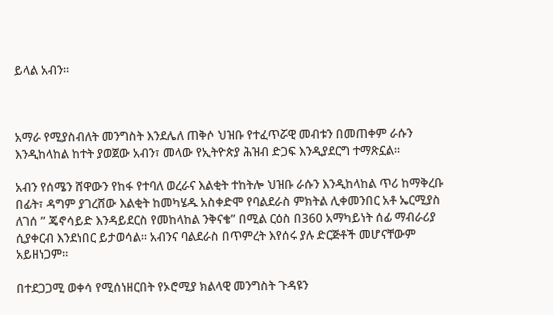ይላል አብን።



አማራ የሚያስብለት መንግስት እንደሌለ ጠቅሶ ህዝቡ የተፈጥሯዊ መብቱን በመጠቀም ራሱን እንዲከላከል ከተት ያወጀው አብን፣ መላው የኢትዮጵያ ሕዝብ ድጋፍ እንዲያደርግ ተማጽኗል።

አብን የሰሜን ሸዋውን የከፋ የተባለ ወረራና እልቂት ተከትሎ ህዝቡ ራሱን እንዲከላከል ጥሪ ከማቅረቡ በፊት፣ ዳግም ያገረሸው እልቂት ከመካሄዱ አስቀድሞ የባልደራስ ምክትል ሊቀመንበር አቶ ኤርሚያስ ለገሰ ” ጄኖሳይድ እንዳይደርስ የመከላከል ንቅናቄ” በሚል ርዕስ በ360 አማካይነት ሰፊ ማብራሪያ ሲያቀርብ እንደነበር ይታወሳል። አብንና ባልደራስ በጥምረት እየሰሩ ያሉ ድርጅቶች መሆናቸውም አይዘነጋም።

በተደጋጋሚ ወቀሳ የሚሰነዘርበት የኦሮሚያ ክልላዊ መንግስት ጉዳዩን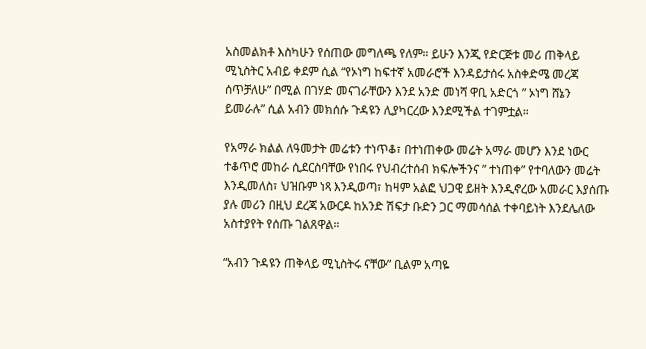አስመልክቶ እስካሁን የሰጠው መግለጫ የለም። ይሁን እንጂ የድርጅቱ መሪ ጠቅላይ ሚኒስትር አብይ ቀደም ሲል “የኦነግ ከፍተኛ አመራሮች እንዳይታሰሩ አስቀድሜ መረጃ ሰጥቻለሁ” በሚል በገሃድ መናገራቸውን እንደ አንድ መነሻ ዋቢ አድርጎ ” ኦነግ ሸኔን ይመራሉ” ሲል አብን መክሰሱ ጉዳዩን ሊያካርረው እንደሚችል ተገምቷል።

የአማራ ክልል ለዓመታት መሬቱን ተነጥቆ፣ በተነጠቀው መሬት አማራ መሆን እንደ ነውር ተቆጥሮ መከራ ሲደርስባቸው የነበሩ የህብረተሰብ ክፍሎችንና ” ተነጠቀ” የተባለውን መሬት እንዲመለስ፣ ህዝቡም ነጻ እንዲወጣ፣ ከዛም አልፎ ህጋዊ ይዘት እንዲኖረው አመራር እያሰጡ ያሉ መሪን በዚህ ደረጃ አውርዶ ከአንድ ሽፍታ ቡድን ጋር ማመሳሰል ተቀባይነት እንደሌለው አስተያየት የሰጡ ገልጸዋል።

“አብን ጉዳዩን ጠቅላይ ሚኒስትሩ ናቸው” ቢልም አጣዬ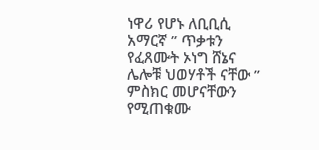ነዋሪ የሆኑ ለቢቢሲ አማርኛ ” ጥቃቱን የፈጸሙት ኦነግ ሸኔና ሌሎቹ ህወሃቶች ናቸው ” ምስክር መሆናቸውን የሚጠቁሙ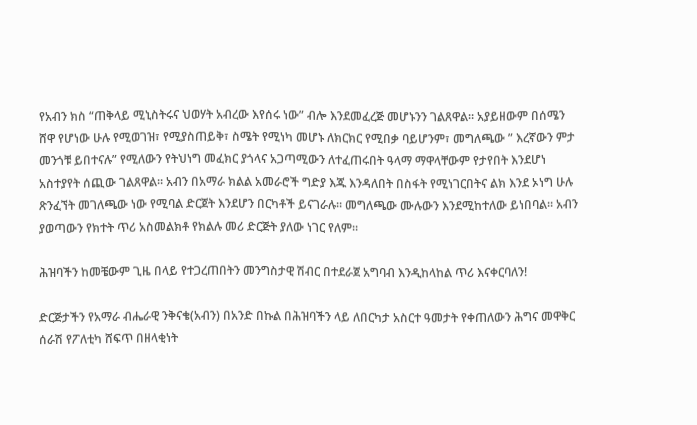የአብን ክስ “ጠቅላይ ሚኒስትሩና ህወሃት አብረው እየሰሩ ነው” ብሎ እንደመፈረጅ መሆኑንን ገልጸዋል። አያይዘውም በሰሜን ሸዋ የሆነው ሁሉ የሚወገዝ፣ የሚያስጠይቅ፣ ስሜት የሚነካ መሆኑ ለክርክር የሚበቃ ባይሆንም፣ መግለጫው ” እረኛውን ምታ መንጎቹ ይበተናሉ” የሚለውን የትህነግ መፈክር ያጎላና አጋጣሚውን ለተፈጠሩበት ዓላማ ማዋላቸውም የታየበት እንደሆነ አስተያየት ሰጪው ገልጸዋል። አብን በአማራ ክልል አመራሮች ግድያ እጁ እንዳለበት በስፋት የሚነገርበትና ልክ እንደ ኦነግ ሁሉ ጽንፈኘት መገለጫው ነው የሚባል ድርጀት እንደሆን በርካቶች ይናገራሉ። መግለጫው ሙሉውን እንደሚከተለው ይነበባል። አብን ያወጣውን የክተት ጥሪ አስመልክቶ የክልሉ መሪ ድርጅት ያለው ነገር የለም።

ሕዝባችን ከመቼውም ጊዜ በላይ የተጋረጠበትን መንግስታዊ ሽብር በተደራጀ አግባብ እንዲከላከል ጥሪ እናቀርባለን!

ድርጅታችን የአማራ ብሔራዊ ንቅናቄ(አብን) በአንድ በኩል በሕዝባችን ላይ ለበርካታ አስርተ ዓመታት የቀጠለውን ሕግና መዋቅር ሰራሽ የፖለቲካ ሸፍጥ በዘላቂነት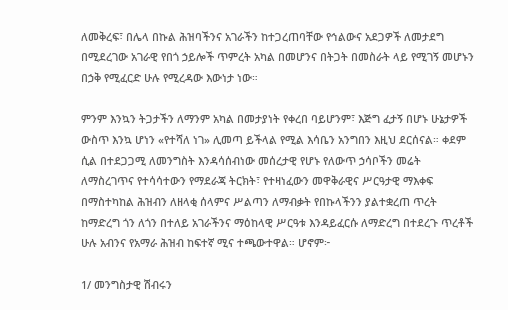ለመቅረፍ፣ በሌላ በኩል ሕዝባችንና አገራችን ከተጋረጠባቸው የኅልውና አደጋዎች ለመታደግ በሚደረገው አገራዊ የበጎ ኃይሎች ጥምረት አካል በመሆንና በትጋት በመስራት ላይ የሚገኝ መሆኑን በኃቅ የሚፈርድ ሁሉ የሚረዳው እውነታ ነው።

ምንም እንኳን ትጋታችን ለማንም አካል በመታያነት የቀረበ ባይሆንም፣ እጅግ ፈታኝ በሆኑ ሁኔታዎች ውስጥ እንኳ ሆነን «የተሻለ ነገ» ሊመጣ ይችላል የሚል እሳቤን አንግበን እዚህ ደርሰናል። ቀደም ሲል በተደጋጋሚ ለመንግስት እንዳሳሰብነው መሰረታዊ የሆኑ የለውጥ ኃሳቦችን መሬት ለማስረገጥና የተሳሳተውን የማደራጃ ትርክት፣ የተዛነፈውን መዋቅራዊና ሥርዓታዊ ማእቀፍ በማስተካከል ሕዝብን ለዘላቂ ሰላምና ሥልጣን ለማብቃት የበኩላችንን ያልተቋረጠ ጥረት ከማድረግ ጎን ለጎን በተለይ አገራችንና ማዕከላዊ ሥርዓቱ እንዳይፈርሱ ለማድረግ በተደረጉ ጥረቶች ሁሉ አብንና የአማራ ሕዝብ ከፍተኛ ሚና ተጫውተዋል። ሆኖም፦

1/ መንግስታዊ ሽብሩን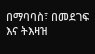በማባባስ፣ በመደገፍ እና ትእዛዝ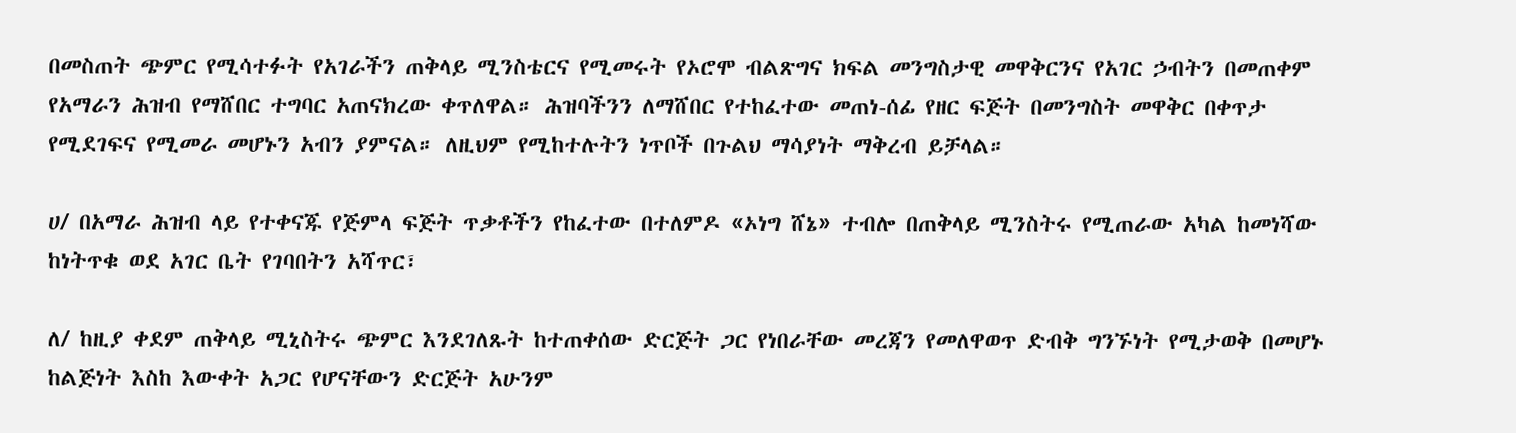በመስጠት ጭምር የሚሳተፉት የአገራችን ጠቅላይ ሚንስቴርና የሚመሩት የኦሮሞ ብልጽግና ክፍል መንግስታዊ መዋቅርንና የአገር ኃብትን በመጠቀም የአማራን ሕዝብ የማሸበር ተግባር አጠናክረው ቀጥለዋል። ሕዝባችንን ለማሸበር የተከፈተው መጠነ-ሰፊ የዘር ፍጅት በመንግስት መዋቅር በቀጥታ የሚደገፍና የሚመራ መሆኑን አብን ያምናል። ለዚህም የሚከተሉትን ነጥቦች በጉልህ ማሳያነት ማቅረብ ይቻላል።

ሀ/ በአማራ ሕዝብ ላይ የተቀናጁ የጅምላ ፍጅት ጥቃቶችን የከፈተው በተለምዶ «ኦነግ ሸኔ» ተብሎ በጠቅላይ ሚንስትሩ የሚጠራው አካል ከመነሻው ከነትጥቁ ወደ አገር ቤት የገባበትን አሻጥር፣

ለ/ ከዚያ ቀደም ጠቅላይ ሚኒስትሩ ጭምር እንደገለጹት ከተጠቀሰው ድርጅት ጋር የነበራቸው መረጃን የመለዋወጥ ድብቅ ግንኙነት የሚታወቅ በመሆኑ ከልጅነት እስከ እውቀት አጋር የሆናቸውን ድርጅት አሁንም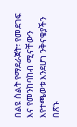በልዩ ስልት የማደራጀት፣ የመደገፍ እና የመንከባከብ ሚናቸውን እየተጫወቱ እንደሆነ ንቅናቄያችን በጽኑ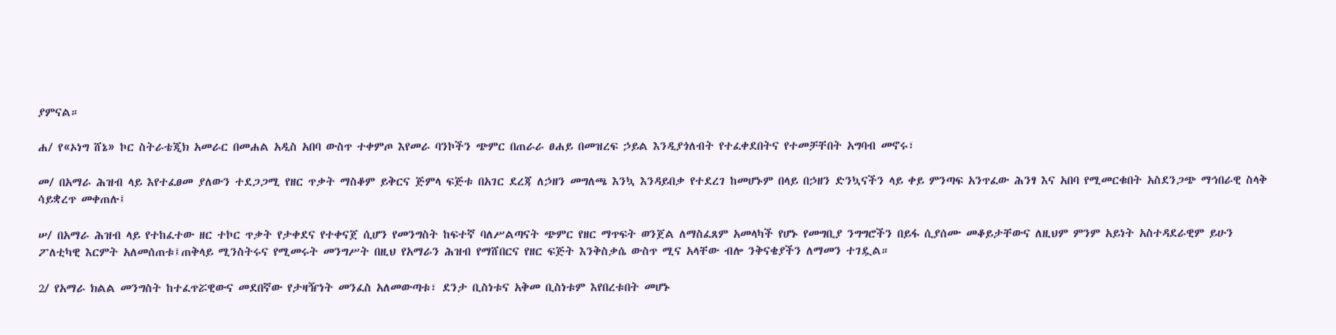ያምናል።

ሐ/ የ«ኦነግ ሸኔ» ኮር ስትራቴጂክ አመራር በመሐል አዲስ አበባ ውስጥ ተቀምጦ እየመራ ባንኮችን ጭምር በጠራራ ፀሐይ በመዝረፍ ኃይል እንዲያጎለብት የተፈቀደበትና የተመቻቸበት አግባብ መኖሩ፣

መ/ በአማራ ሕዝብ ላይ እየተፈፀመ ያለውን ተደጋጋሚ የዘር ጥቃት ማስቆም ይቅርና ጅምላ ፍጅቱ በአገር ደረጃ ለኃዘን መግለጫ እንኳ እንዳይበቃ የተደረገ ከመሆኑም በላይ በኃዘን ድንኳናችን ላይ ቀይ ምንጣፍ አንጥፈው ሕንፃ እና አበባ የሚመርቁበት አስደንጋጭ ማኅበራዊ ስላቅ ሳይቋረጥ መቀጠሉ፤

ሠ/ በአማራ ሕዝብ ላይ የተከፈተው ዘር ተኮር ጥቃት የታቀደና የተቀናጀ ሲሆን የመንግስት ከፍተኛ ባለሥልጣናት ጭምር የዘር ማጥፍት ወንጀል ለማስፈጸም አመላካች የሆኑ የመግቢያ ንግግሮችን በይፋ ሲያሰሙ መቆይታቸውና ለዚህም ምንም አይነት አስተዳደራዊም ይሁን ፖለቲካዊ እርምት አለመሰጠቱ፤ጠቅላይ ሚንስትሩና የሚመሩት መንግሥት በዚህ የአማራን ሕዝብ የማሸበርና የዘር ፍጅት እንቅስቃሴ ውስጥ ሚና አላቸው ብሎ ንቅናቄያችን ለማመን ተገዷል።

2/ የአማራ ክልል መንግስት ከተፈጥሯዊውና መደበኛው የታዛዥነት መንፈስ አለመውጣቱ፣ ደንታ ቢስነቱና አቅመ ቢስነቱም እየበረቱበት መሆኑ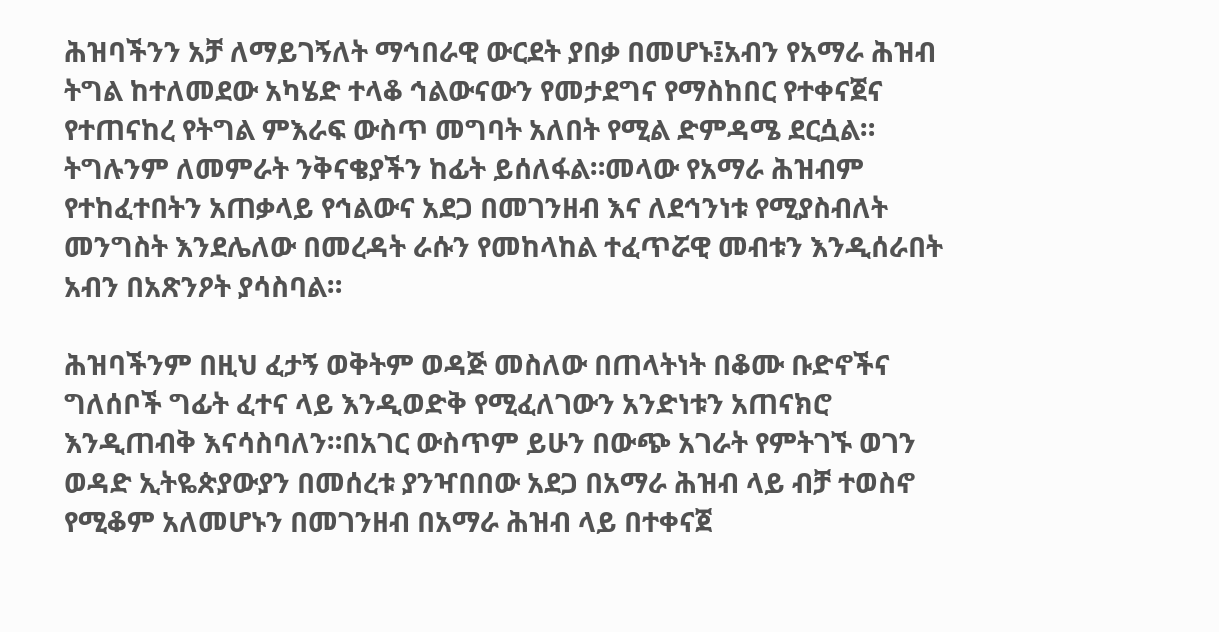ሕዝባችንን አቻ ለማይገኝለት ማኅበራዊ ውርደት ያበቃ በመሆኑ፤አብን የአማራ ሕዝብ ትግል ከተለመደው አካሄድ ተላቆ ኅልውናውን የመታደግና የማስከበር የተቀናጀና የተጠናከረ የትግል ምእራፍ ውስጥ መግባት አለበት የሚል ድምዳሜ ደርሷል። ትግሉንም ለመምራት ንቅናቄያችን ከፊት ይሰለፋል።መላው የአማራ ሕዝብም የተከፈተበትን አጠቃላይ የኅልውና አደጋ በመገንዘብ እና ለደኅንነቱ የሚያስብለት መንግስት እንደሌለው በመረዳት ራሱን የመከላከል ተፈጥሯዊ መብቱን እንዲሰራበት አብን በአጽንዖት ያሳስባል።

ሕዝባችንም በዚህ ፈታኝ ወቅትም ወዳጅ መስለው በጠላትነት በቆሙ ቡድኖችና ግለሰቦች ግፊት ፈተና ላይ እንዲወድቅ የሚፈለገውን አንድነቱን አጠናክሮ እንዲጠብቅ እናሳስባለን።በአገር ውስጥም ይሁን በውጭ አገራት የምትገኙ ወገን ወዳድ ኢትዬጵያውያን በመሰረቱ ያንዣበበው አደጋ በአማራ ሕዝብ ላይ ብቻ ተወስኖ የሚቆም አለመሆኑን በመገንዘብ በአማራ ሕዝብ ላይ በተቀናጀ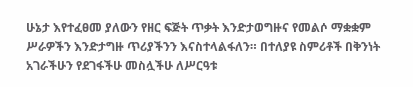ሁኔታ እየተፈፀመ ያለውን የዘር ፍጅት ጥቃት እንድታወግዙና የመልሶ ማቋቋም ሥራዎችን እንድታግዙ ጥሪያችንን እናስተላልፋለን። በተለያዩ ስምሪቶች በቅንነት አገራችሁን የደገፋችሁ መስሏችሁ ለሥርዓቱ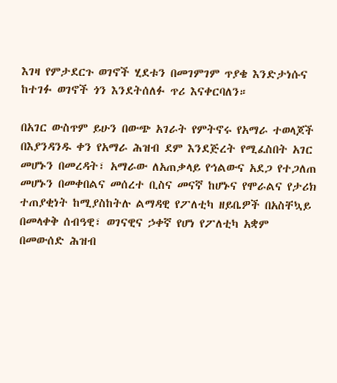እገዛ የምታደርጉ ወገኖች ሂደቱን በመገምገም ጥያቄ እንድታነሱና ከተገፉ ወገኖች ጎን እንደትሰለፉ ጥሪ እናቀርባለን።

በአገር ውስጥም ይሁን በውጭ አገራት የምትኖሩ የአማራ ተወላጆች በእያንዳንዱ ቀን የአማራ ሕዝብ ደም እንደጅረት የሚፈስበት አገር መሆኑን በመረዳት፣ አማራው ለአጠቃላይ የኅልውና አደጋ የተጋለጠ መሆኑን በመቀበልና መሰረተ ቢስና መናኛ ከሆኑና የሞራልና የታሪክ ተጠያቂነት ከሚያስከትሉ ልማዳዊ የፖለቲካ ዘይቤዎች በአስቸኳይ በመላቀቅ ሰብዓዊ፣ ወገናዊና ኃቀኛ የሆነ የፖለቲካ አቋም በመውሰድ ሕዝብ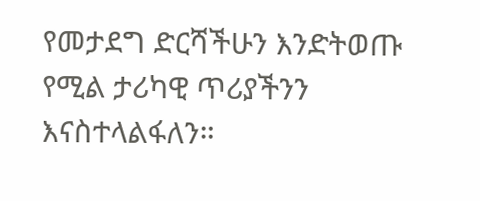የመታደግ ድርሻችሁን እንድትወጡ የሚል ታሪካዊ ጥሪያችንን እናስተላልፋለን።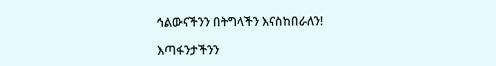ኅልውናችንን በትግላችን እናስከበራለን!

እጣፋንታችንን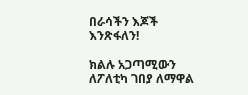በራሳችን እጆች እንጽፋለን!

ክልሉ አጋጣሚውን ለፖለቲካ ገበያ ለማዋል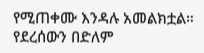የሚጠቀሙ እንዳሉ አመልክቷል። የደረሰውን በድለም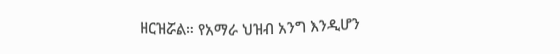ዘርዝሯል። የአማራ ህዝብ አንግ እንዲሆን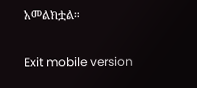አመልክቷል።

Exit mobile version